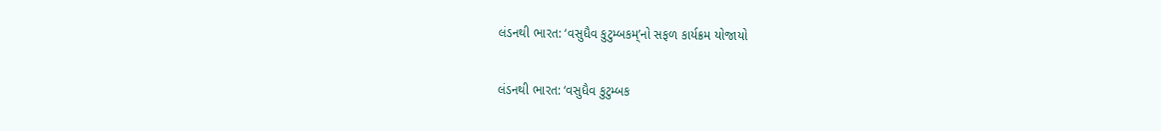લંડનથી ભારત: ‘વસુધૈવ કુટુમ્બકમ્’નો સફળ કાર્યક્રમ યોજાયો

લંડનથી ભારત: ‘વસુધૈવ કુટુમ્બક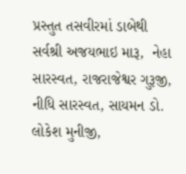પ્રસ્તુત તસવીરમાં ડાબેથી સર્વશ્રી અજયભાઇ મારૂ,  નેહા સારસ્વત, રાજરાજેશ્વર ગુરૂજી, નીધિ સારસ્વત, સાયમન ડો. લોકેશ મુનીજી,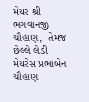મેયર શ્રી ભગવાનજી ચૌહાણ,  તેમજ છેલ્લે લેડી મેયરેસ પ્રભાબેન ચૌહાણ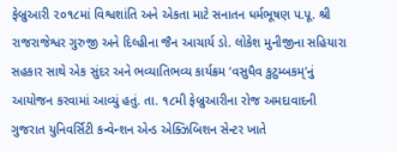ફેબ્રુઆરી ૨૦૧૮માં વિશ્વશાંતિ અને એકતા માટે સનાતન ધર્મભૂષણ પ.પૂ. શ્રી રાજરાજેશ્વર ગુરુજી અને દિલ્હીના જૈન આચાર્ય ડો. લોકેશ મુનીજીના સહિયારા સહકાર સાથે એક સુંદર અને ભવ્યાતિભવ્ય કાર્યક્રમ ‘વસુધૈવ કુટુમ્બકમ્’નું આયોજન કરવામાં આવ્યું હતું. તા. ૧૮મી ફેબ્રુઆરીના રોજ અમદાવાદની ગુજરાત યુનિવર્સિટી કન્વેન્શન એન્ડ એક્ઝિબિશન સેન્ટર ખાતે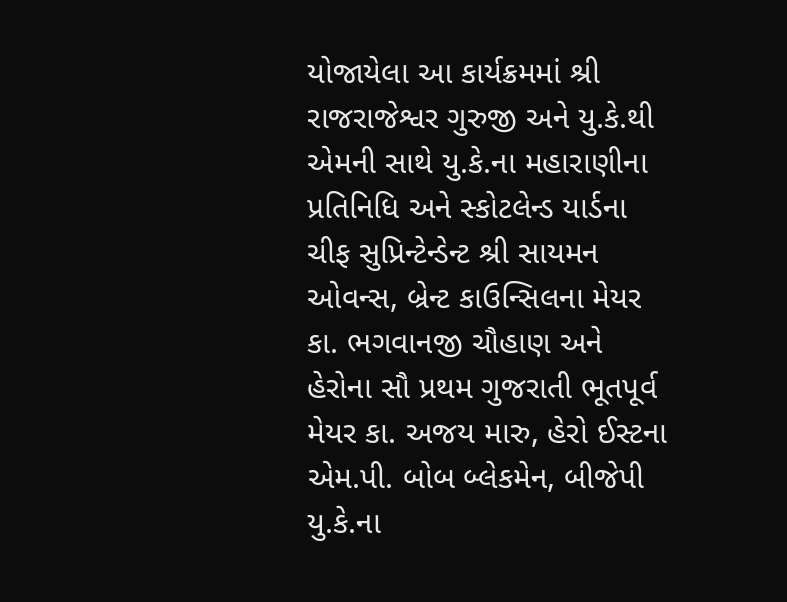યોજાયેલા આ કાર્યક્રમમાં શ્રી રાજરાજેશ્વર ગુરુજી અને યુ.કે.થી એમની સાથે યુ.કે.ના મહારાણીના પ્રતિનિધિ અને સ્કોટલેન્ડ યાર્ડના ચીફ સુપ્રિન્ટેન્ડેન્ટ શ્રી સાયમન ઓવન્સ, બ્રેન્ટ કાઉન્સિલના મેયર કા. ભગવાનજી ચૌહાણ અને હેરોના સૌ પ્રથમ ગુજરાતી ભૂતપૂર્વ મેયર કા. અજય મારુ, હેરો ઈસ્ટના એમ.પી. બોબ બ્લેકમેન, બીજેપી યુ.કે.ના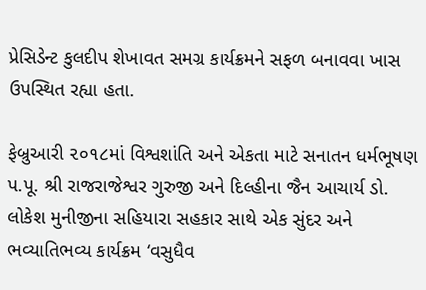પ્રેસિડેન્ટ કુલદીપ શેખાવત સમગ્ર કાર્યક્રમને સફળ બનાવવા ખાસ ઉપસ્થિત રહ્યા હતા.

ફેબ્રુઆરી ૨૦૧૮માં વિશ્વશાંતિ અને એકતા માટે સનાતન ધર્મભૂષણ પ.પૂ. શ્રી રાજરાજેશ્વર ગુરુજી અને દિલ્હીના જૈન આચાર્ય ડો. લોકેશ મુનીજીના સહિયારા સહકાર સાથે એક સુંદર અને ભવ્યાતિભવ્ય કાર્યક્રમ ‘વસુધૈવ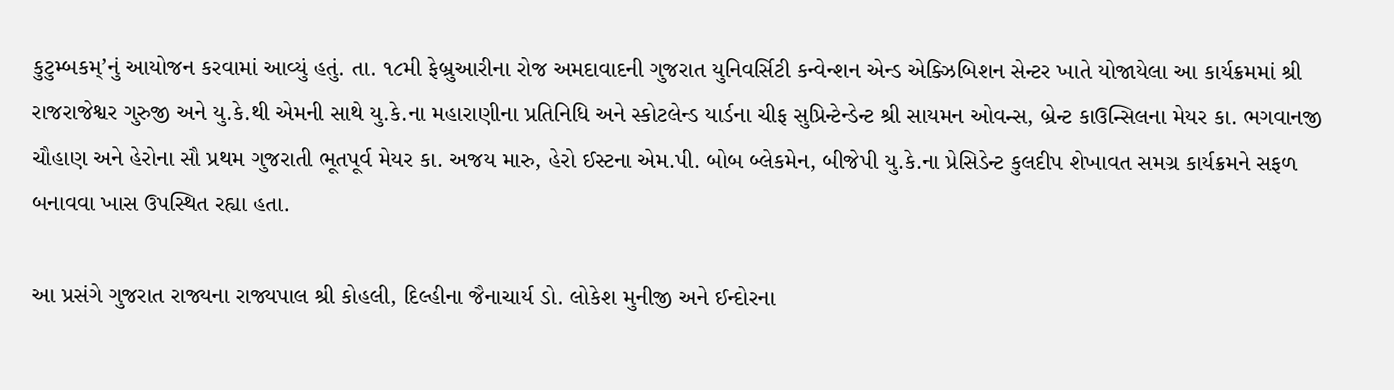કુટુમ્બકમ્’નું આયોજન કરવામાં આવ્યું હતું. તા. ૧૮મી ફેબ્રુઆરીના રોજ અમદાવાદની ગુજરાત યુનિવર્સિટી કન્વેન્શન એન્ડ એક્ઝિબિશન સેન્ટર ખાતે યોજાયેલા આ કાર્યક્રમમાં શ્રી રાજરાજેશ્વર ગુરુજી અને યુ.કે.થી એમની સાથે યુ.કે.ના મહારાણીના પ્રતિનિધિ અને સ્કોટલેન્ડ યાર્ડના ચીફ સુપ્રિન્ટેન્ડેન્ટ શ્રી સાયમન ઓવન્સ, બ્રેન્ટ કાઉન્સિલના મેયર કા. ભગવાનજી ચૌહાણ અને હેરોના સૌ પ્રથમ ગુજરાતી ભૂતપૂર્વ મેયર કા. અજય મારુ, હેરો ઈસ્ટના એમ.પી. બોબ બ્લેકમેન, બીજેપી યુ.કે.ના પ્રેસિડેન્ટ કુલદીપ શેખાવત સમગ્ર કાર્યક્રમને સફળ બનાવવા ખાસ ઉપસ્થિત રહ્યા હતા.

આ પ્રસંગે ગુજરાત રાજ્યના રાજ્યપાલ શ્રી કોહલી, દિલ્હીના જૈનાચાર્ય ડો. લોકેશ મુનીજી અને ઈન્દોરના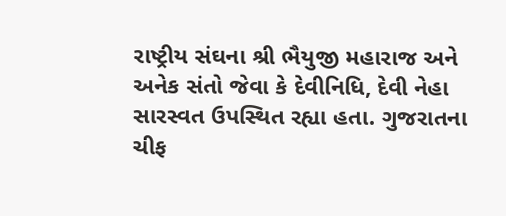રાષ્ટ્રીય સંઘના શ્રી ભૈયુજી મહારાજ અને અનેક સંતો જેવા કે દેવીનિધિ, દેવી નેહા સારસ્વત ઉપસ્થિત રહ્યા હતા. ગુજરાતના ચીફ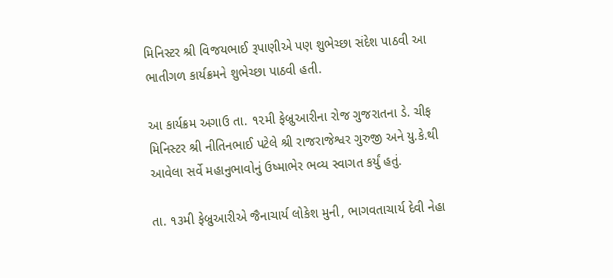મિનિસ્ટર શ્રી વિજયભાઈ રૂપાણીએ પણ શુભેચ્છા સંદેશ પાઠવી આ ભાતીગળ કાર્યક્રમને શુભેચ્છા પાઠવી હતી.

આ કાર્યક્રમ અગાઉ તા. ૧૨મી ફેબ્રુઆરીના રોજ ગુજરાતના ડે. ચીફ મિનિસ્ટર શ્રી નીતિનભાઈ પટેલે શ્રી રાજરાજેશ્વર ગુરુજી અને યુ.કે.થી આવેલા સર્વે મહાનુભાવોનું ઉષ્માભેર ભવ્ય સ્વાગત કર્યું હતું.

તા. ૧૩મી ફેબ્રુઆરીએ જૈનાચાર્ય લોકેશ મુની, ભાગવતાચાર્ય દેવી નેહા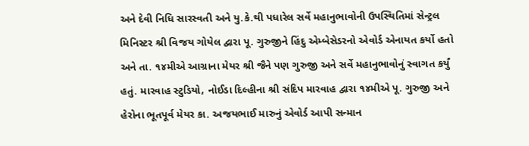અને દેવી નિધિ સારસ્વતી અને યુ.કે.થી પધારેલ સર્વે મહાનુભાવોની ઉપસ્થિતિમાં સેન્ટ્રલ મિનિસ્ટર શ્રી વિજય ગોયેલ દ્વારા પૂ. ગુરુજીને હિંદુ એમ્બેસેડરનો એવોર્ડ એનાયત કર્યો હતો અને તા. ૧૪મીએ આગ્રાના મેયર શ્રી જૈને પણ ગુરુજી અને સર્વે મહાનુભાવોનું સ્વાગત કર્યું હતું. મારવાહ સ્ટુડિયો, નોઈડા દિલ્હીના શ્રી સંદિપ મારવાહ દ્વારા ૧૪મીએ પૂ. ગુરુજી અને હેરોના ભૂતપૂર્વ મેયર કા. અજયભાઈ મારુનું એવોર્ડ આપી સન્માન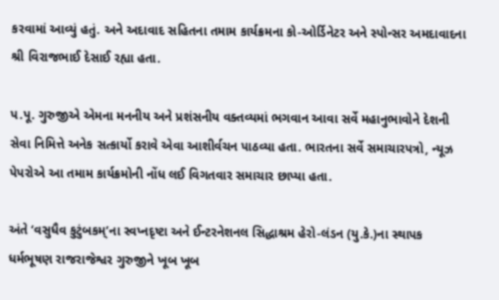કરવામાં આવ્યું હતું. અને અદાવાદ સહિતના તમામ કાર્યક્રમના કો-ઓર્ડિનેટર અને સ્પોન્સર અમદાવાદના શ્રી વિરાજભાઈ દેસાઈ રહ્યા હતા.

પ.પૂ. ગુરુજીએ એમના મનનીય અને પ્રશંસનીય વક્તવ્યમાં ભગવાન આવા સર્વે મહાનુભાવોને દેશની સેવા નિમિત્તે અનેક સત્કાર્યો કરાવે એવા આશીર્વચન પાઠવ્યા હતા. ભારતના સર્વે સમાચારપત્રો, ન્યૂઝ પેપરોએ આ તમામ કાર્યક્રમોની નોંધ લઈ વિગતવાર સમાચાર છાપ્યા હતા.

અંતે ‘વસુધૈવ કુટુંબકમ્’ના સ્વપ્નદૃષ્ટા અને ઈન્ટરનેશનલ સિદ્ધાશ્રમ હેરો-લંડન (યુ.કે.)ના સ્થાપક ધર્મભૂષણ રાજરાજેશ્વર ગુરુજીને ખૂબ ખૂબ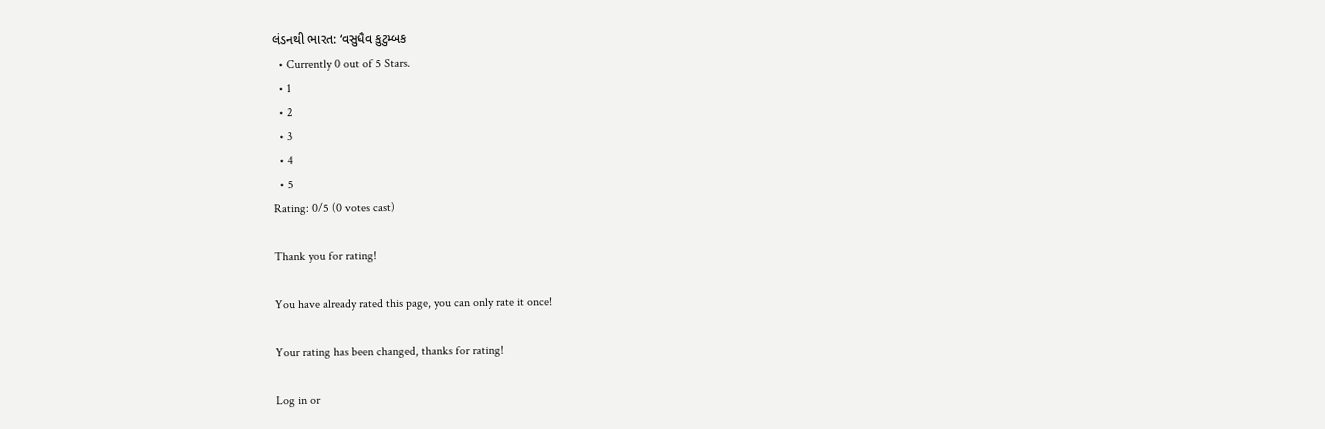લંડનથી ભારત: ‘વસુધૈવ કુટુમ્બક
  • Currently 0 out of 5 Stars.
  • 1
  • 2
  • 3
  • 4
  • 5
Rating: 0/5 (0 votes cast)

Thank you for rating!

You have already rated this page, you can only rate it once!

Your rating has been changed, thanks for rating!

Log in or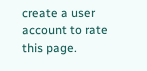create a user account to rate this page.